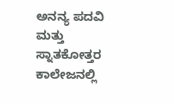ಅನನ್ಯ ಪದವಿ ಮತ್ತು ಸ್ನಾತಕೋತ್ತರ ಕಾಲೇಜನಲ್ಲಿ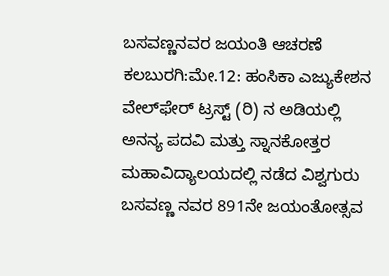ಬಸವಣ್ಣನವರ ಜಯಂತಿ ಆಚರಣೆ
ಕಲಬುರಗಿ:ಮೇ.12: ಹಂಸಿಕಾ ಎಜ್ಯುಕೇಶನ ವೇಲ್‍ಫೇರ್ ಟ್ರಸ್ಟ್ (ರಿ) ನ ಅಡಿಯಲ್ಲಿ ಅನನ್ಯ ಪದವಿ ಮತ್ತು ಸ್ನಾನಕೋತ್ತರ ಮಹಾವಿದ್ಯಾಲಯದಲ್ಲಿ ನಡೆದ ವಿಶ್ವಗುರು ಬಸವಣ್ಣ ನವರ 891ನೇ ಜಯಂತೋತ್ಸವ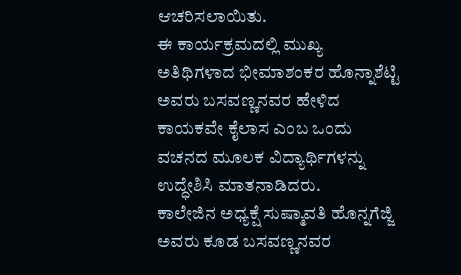ಆಚರಿಸಲಾಯಿತು.
ಈ ಕಾರ್ಯಕ್ರಮದಲ್ಲಿ ಮುಖ್ಯ ಅತಿಥಿಗಳಾದ ಭೀಮಾಶಂಕರ ಹೊನ್ನಾಶೆಟ್ಟಿ ಅವರು ಬಸವಣ್ಣನವರ ಹೇಳಿದ ಕಾಯಕವೇ ಕೈಲಾಸ ಎಂಬ ಒಂದು ವಚನದ ಮೂಲಕ ವಿದ್ಯಾರ್ಥಿಗಳನ್ನು ಉದ್ಧೇಶಿಸಿ ಮಾತನಾಡಿದರು.
ಕಾಲೇಜಿನ ಅಧ್ಯಕ್ಷೆ ಸುಷ್ಮಾವತಿ ಹೊನ್ನಗೆಜ್ಜಿ ಅವರು ಕೂಡ ಬಸವಣ್ಣನವರ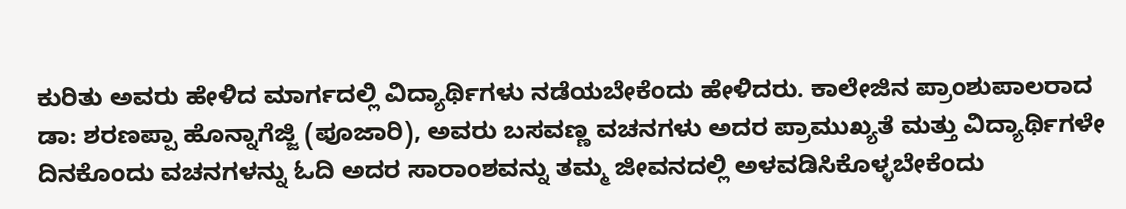ಕುರಿತು ಅವರು ಹೇಳಿದ ಮಾರ್ಗದಲ್ಲಿ ವಿದ್ಯಾರ್ಥಿಗಳು ನಡೆಯಬೇಕೆಂದು ಹೇಳಿದರು. ಕಾಲೇಜಿನ ಪ್ರಾಂಶುಪಾಲರಾದ ಡಾ: ಶರಣಪ್ಪಾ ಹೊನ್ನಾಗೆಜ್ಜಿ (ಪೂಜಾರಿ), ಅವರು ಬಸವಣ್ಣ ವಚನಗಳು ಅದರ ಪ್ರಾಮುಖ್ಯತೆ ಮತ್ತು ವಿದ್ಯಾರ್ಥಿಗಳೇ ದಿನಕೊಂದು ವಚನಗಳನ್ನು ಓದಿ ಅದರ ಸಾರಾಂಶವನ್ನು ತಮ್ಮ ಜೀವನದಲ್ಲಿ ಅಳವಡಿಸಿಕೊಳ್ಳಬೇಕೆಂದು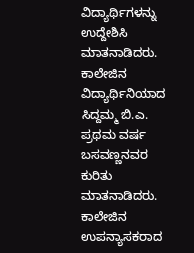ವಿದ್ಯಾರ್ಥಿಗಳನ್ನು ಉದ್ದೇಶಿಸಿ ಮಾತನಾಡಿದರು. ಕಾಲೇಜಿನ ವಿದ್ಯಾರ್ಥಿನಿಯಾದ ಸಿದ್ದಮ್ಮ ಬಿ.ಎ. ಪ್ರಥಮ ವರ್ಷ ಬಸವಣ್ಣನವರ ಕುರಿತು ಮಾತನಾಡಿದರು. ಕಾಲೇಜಿನ ಉಪನ್ಯಾಸಕರಾದ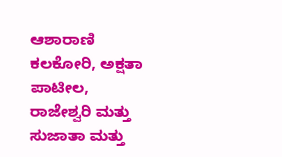ಆಶಾರಾಣಿ ಕಲಕೋರಿ, ಅಕ್ಷತಾ ಪಾಟೀಲ, ರಾಜೇಶ್ವರಿ ಮತ್ತು ಸುಜಾತಾ ಮತ್ತು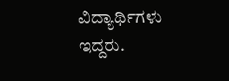ವಿದ್ಯಾರ್ಥಿಗಳು ಇದ್ದರು.